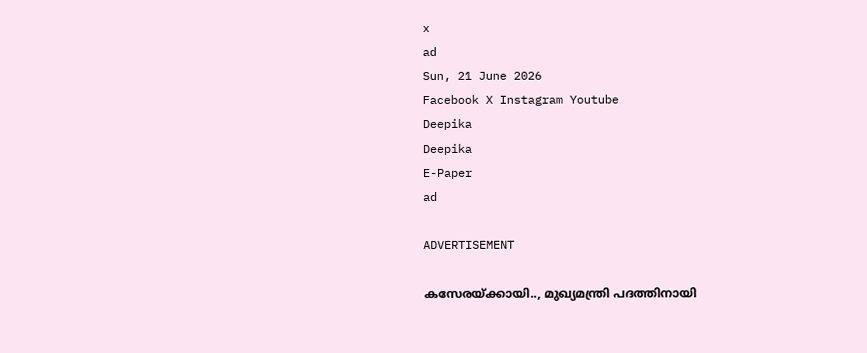x
ad
Sun, 21 June 2026
Facebook X Instagram Youtube
Deepika
Deepika
E-Paper
ad

ADVERTISEMENT

കസേരയ്ക്കായി.., മുഖ്യമന്ത്രി പദത്തിനായി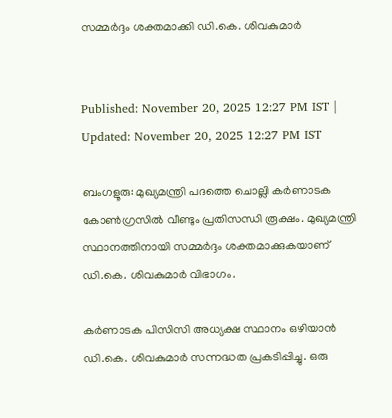സമ്മർദ്ദം ശക്തമാക്കി ഡി.കെ. ശിവകുമാർ


Published: November 20, 2025 12:27 PM IST | Updated: November 20, 2025 12:27 PM IST

ബംഗളൂരു: മുഖ്യമന്ത്രി പദത്തെ ചൊല്ലി കർണാടക കോൺഗ്രസിൽ വീണ്ടും പ്രതിസന്ധി രൂക്ഷം. മുഖ്യമന്ത്രി സ്ഥാനത്തിനായി സമ്മർദ്ദം ശക്തമാക്കുകയാണ് ഡി.കെ. ശിവകുമാർ വിഭാഗം.

കർണാടക പിസിസി അധ്യക്ഷ സ്ഥാനം ഒഴിയാൻ ഡി.കെ. ശിവകുമാർ സന്നദ്ധത പ്രകടിപ്പിച്ചു. ഒരു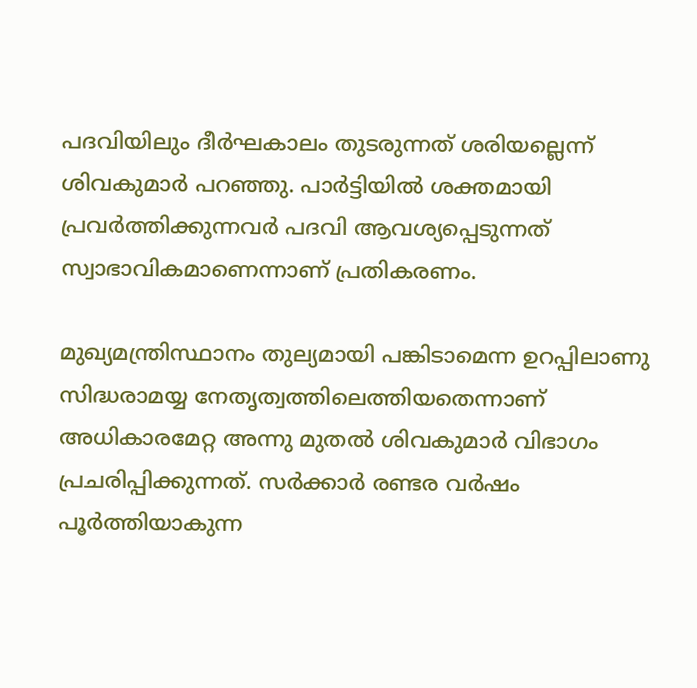പദവിയിലും ദീർഘകാലം തുടരുന്നത് ശരിയല്ലെന്ന് ശിവകുമാർ പറഞ്ഞു. പാർട്ടിയിൽ ശക്തമായി പ്രവർത്തിക്കുന്നവർ പദവി ആവശ്യപ്പെടുന്നത് സ്വാഭാവികമാണെന്നാണ് പ്രതികരണം.

മുഖ്യമന്ത്രിസ്ഥാനം തുല്യമായി പങ്കിടാമെന്ന ഉറപ്പിലാണു സിദ്ധരാമയ്യ നേതൃത്വത്തിലെത്തിയതെന്നാണ് അധികാരമേറ്റ അന്നു മുതല്‍ ശിവകുമാര്‍ വിഭാഗം പ്രചരിപ്പിക്കുന്നത്. സര്‍ക്കാര്‍ രണ്ടര വര്‍ഷം പൂര്‍ത്തിയാകുന്ന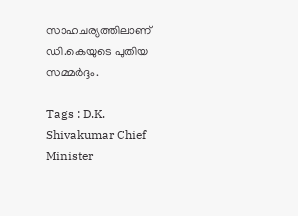സാഹചര്യത്തിലാണ് ഡി.കെയുടെ പുതിയ സമ്മര്‍ദ്ദം.

Tags : D.K. Shivakumar Chief Minister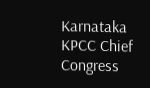Karnataka KPCC Chief Congress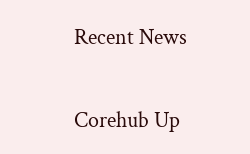Recent News

Corehub Up